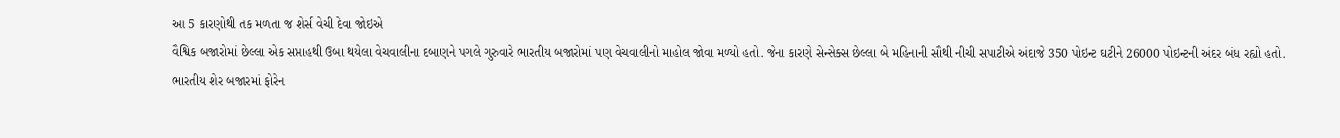આ 5 કારણોથી તક મળતા જ શેર્સ વેચી દેવા જોઇએ
વૈશ્વિક બજારોમાં છેલ્લા એક સપ્તાહથી ઉબા થયેલા વેચવાલીના દબાણને પગલે ગુરુવારે ભારતીય બજારોમાં પણ વેચવાલીનો માહોલ જોવા મળ્યો હતો. જેના કારણે સેન્સેક્સ છેલ્લા બે મહિનાની સૌથી નીચી સપાટીએ અંદાજે 350 પોઇન્ટ ઘટીને 26000 પોઇન્ટની અંદર બંધ રહ્યો હતો.
ભારતીય શેર બજારમાં ફોરેન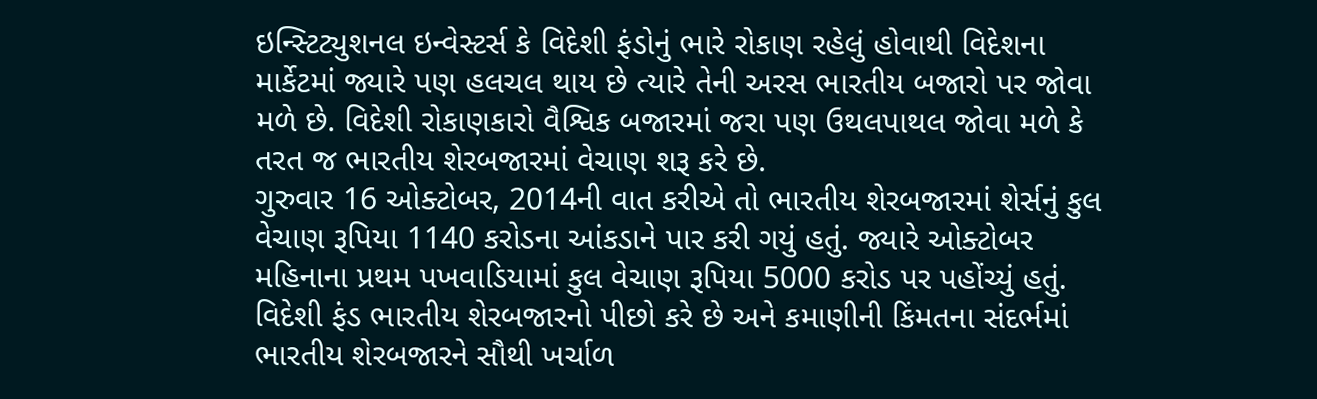ઇન્સ્ટિટ્યુશનલ ઇન્વેસ્ટર્સ કે વિદેશી ફંડોનું ભારે રોકાણ રહેલું હોવાથી વિદેશના માર્કેટમાં જ્યારે પણ હલચલ થાય છે ત્યારે તેની અરસ ભારતીય બજારો પર જોવા મળે છે. વિદેશી રોકાણકારો વૈશ્વિક બજારમાં જરા પણ ઉથલપાથલ જોવા મળે કે તરત જ ભારતીય શેરબજારમાં વેચાણ શરૂ કરે છે.
ગુરુવાર 16 ઓક્ટોબર, 2014ની વાત કરીએ તો ભારતીય શેરબજારમાં શેર્સનું કુલ વેચાણ રૂપિયા 1140 કરોડના આંકડાને પાર કરી ગયું હતું. જ્યારે ઓક્ટોબર મહિનાના પ્રથમ પખવાડિયામાં કુલ વેચાણ રૂપિયા 5000 કરોડ પર પહોંચ્યું હતું.
વિદેશી ફંડ ભારતીય શેરબજારનો પીછો કરે છે અને કમાણીની કિંમતના સંદર્ભમાં ભારતીય શેરબજારને સૌથી ખર્ચાળ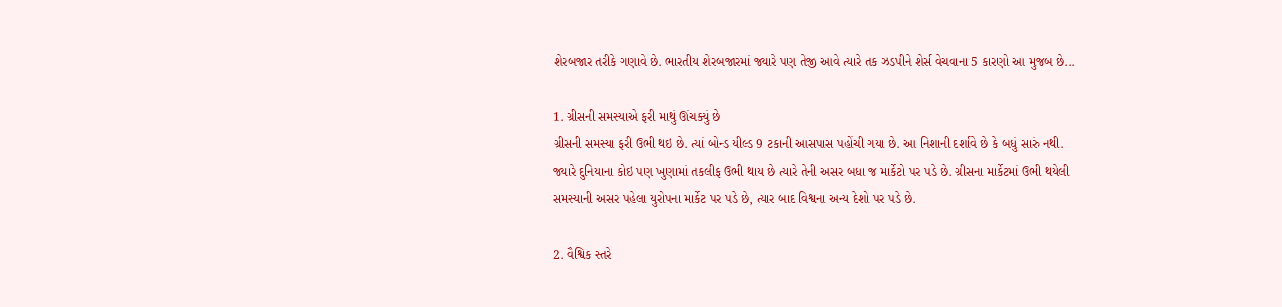શેરબજાર તરીકે ગણાવે છે. ભારતીય શેરબજારમાં જ્યારે પણ તેજી આવે ત્યારે તક ઝડપીને શેર્સ વેચવાના 5 કારણો આ મુજબ છે...

1. ગ્રીસની સમસ્યાએ ફરી માથું ઊંચક્યું છે
ગ્રીસની સમસ્યા ફરી ઉભી થઇ છે. ત્યાં બોન્ડ યીલ્ડ 9 ટકાની આસપાસ પહોંચી ગયા છે. આ નિશાની દર્શાવે છે કે બધું સારું નથી. જ્યારે દુનિયાના કોઇ પણ ખુણામાં તકલીફ ઉભી થાય છે ત્યારે તેની અસર બધા જ માર્કેટો પર પડે છે. ગ્રીસના માર્કેટમાં ઉભી થયેલી સમસ્યાની અસર પહેલા યુરોપના માર્કેટ પર પડે છે, ત્યાર બાદ વિશ્વના અન્ય દેશો પર પડે છે.

2. વૈશ્વિક સ્તરે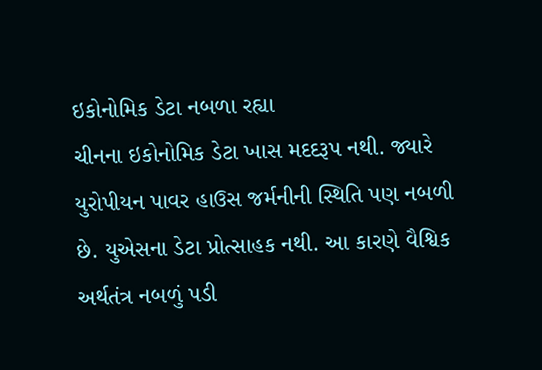ઇકોનોમિક ડેટા નબળા રહ્યા
ચીનના ઇકોનોમિક ડેટા ખાસ મદદરૂપ નથી. જ્યારે યુરોપીયન પાવર હાઉસ જર્મનીની સ્થિતિ પણ નબળી છે. યુએસના ડેટા પ્રોત્સાહક નથી. આ કારણે વૈશ્વિક અર્થતંત્ર નબળું પડી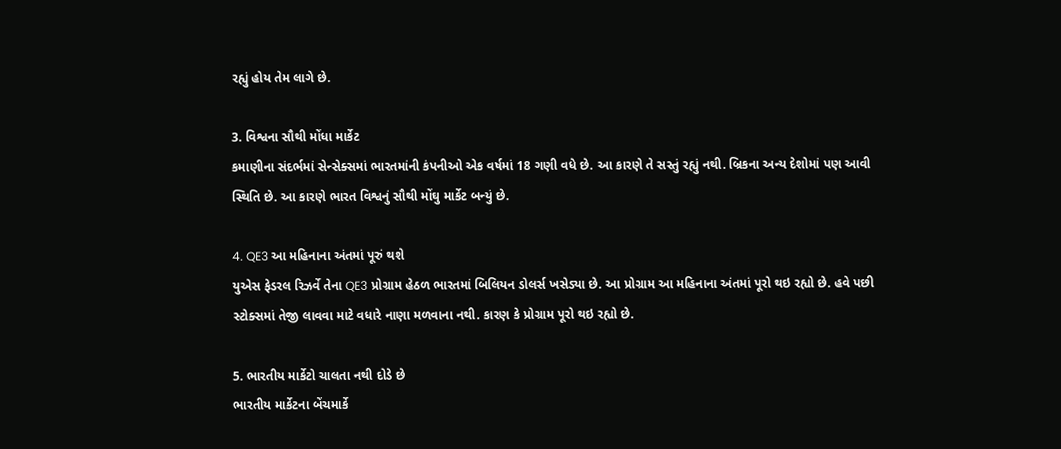રહ્યું હોય તેમ લાગે છે.

3. વિશ્વના સૌથી મોંધા માર્કેટ
કમાણીના સંદર્ભમાં સેન્સેક્સમાં ભારતમાંની કંપનીઓ એક વર્ષમાં 18 ગણી વધે છે. આ કારણે તે સસ્તું રહ્યું નથી. બ્રિકના અન્ય દેશોમાં પણ આવી સ્થિતિ છે. આ કારણે ભારત વિશ્વનું સૌથી મોંઘુ માર્કેટ બન્યું છે.

4. QE3 આ મહિનાના અંતમાં પૂરું થશે
યુએસ ફેડરલ રિઝર્વે તેના QE3 પ્રોગ્રામ હેઠળ ભારતમાં બિલિયન ડોલર્સ ખસેડ્યા છે. આ પ્રોગ્રામ આ મહિનાના અંતમાં પૂરો થઇ રહ્યો છે. હવે પછી સ્ટોક્સમાં તેજી લાવવા માટે વધારે નાણા મળવાના નથી. કારણ કે પ્રોગ્રામ પૂરો થઇ રહ્યો છે.

5. ભારતીય માર્કેટો ચાલતા નથી દોડે છે
ભારતીય માર્કેટના બેંચમાર્કે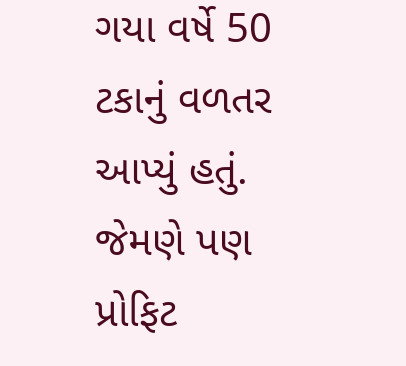ગયા વર્ષે 50 ટકાનું વળતર આપ્યું હતું. જેમણે પણ પ્રોફિટ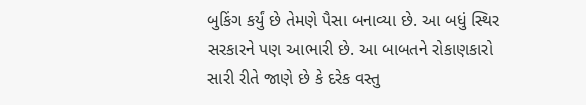બુકિંગ કર્યું છે તેમણે પૈસા બનાવ્યા છે. આ બધું સ્થિર સરકારને પણ આભારી છે. આ બાબતને રોકાણકારો સારી રીતે જાણે છે કે દરેક વસ્તુ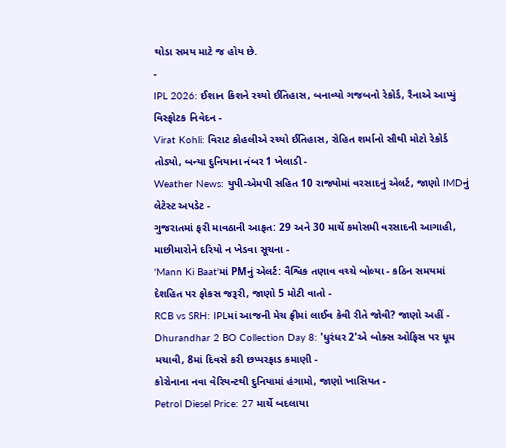થોડા સમય માટે જ હોય છે.
-
IPL 2026: ઈશાન કિશને રચ્યો ઈતિહાસ, બનાવ્યો ગજબનો રેકોર્ડ, રૈનાએ આપ્યું વિસ્ફોટક નિવેદન -
Virat Kohli: વિરાટ કોહલીએ રચ્યો ઈતિહાસ, રોહિત શર્માનો સૌથી મોટો રેકોર્ડ તોડ્યો, બન્યા દુનિયાના નંબર 1 ખેલાડી -
Weather News: યુપી-એમપી સહિત 10 રાજ્યોમાં વરસાદનું એલર્ટ, જાણો IMDનું લેટેસ્ટ અપડેટ -
ગુજરાતમાં ફરી માવઠાની આફત: 29 અને 30 માર્ચે કમોસમી વરસાદની આગાહી, માછીમારોને દરિયો ન ખેડવા સૂચના -
'Mann Ki Baat'માં PMનું એલર્ટ: વૈશ્વિક તણાવ વચ્ચે બોલ્યા - કઠિન સમયમાં દેશહિત પર ફોકસ જરૂરી, જાણો 5 મોટી વાતો -
RCB vs SRH: IPLમાં આજની મેચ ફ્રીમાં લાઈવ કેવી રીતે જોવી? જાણો અહીં -
Dhurandhar 2 BO Collection Day 8: 'ધુરંધર 2'એ બોક્સ ઓફિસ પર ધૂમ મચાવી, 8માં દિવસે કરી છપ્પરફાડ કમાણી -
કોરોનાના નવા વેરિયન્ટથી દુનિયામાં હંગામો, જાણો ખાસિયત -
Petrol Diesel Price: 27 માર્ચે બદલાયા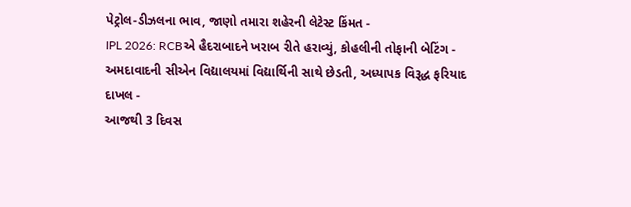પેટ્રોલ-ડીઝલના ભાવ, જાણો તમારા શહેરની લેટેસ્ટ કિંમત -
IPL 2026: RCBએ હૈદરાબાદને ખરાબ રીતે હરાવ્યું, કોહલીની તોફાની બેટિંગ -
અમદાવાદની સીએન વિદ્યાલયમાં વિદ્યાર્થિની સાથે છેડતી, અધ્યાપક વિરૂદ્ધ ફરિયાદ દાખલ -
આજથી 3 દિવસ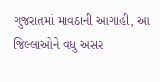ગુજરાતમાં માવઠાની આગાહી, આ જિલ્લાઓને વધુ અસર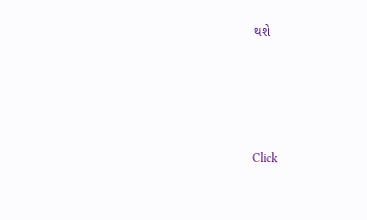થશે








Click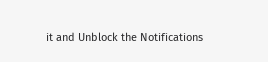it and Unblock the Notifications